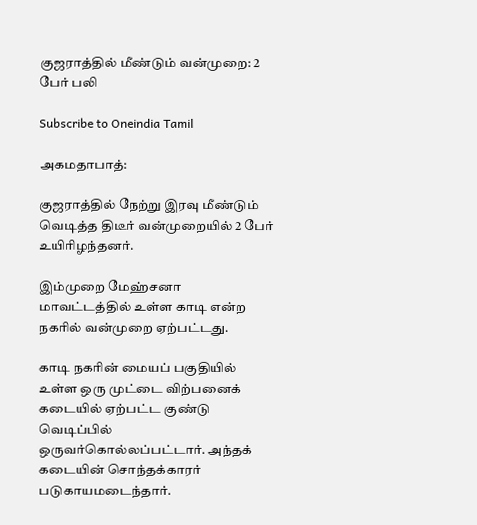குஜராத்தில் மீண்டும் வன்முறை: 2 பேர் பலி

Subscribe to Oneindia Tamil

அகமதாபாத்:

குஜராத்தில் நேற்று இரவு மீண்டும் வெடித்த திடீர் வன்முறையில் 2 பேர் உயிரிழந்தனர்.

இம்முறை மேஹ்சனா மாவட்டத்தில் உள்ள காடி என்ற நகரில் வன்முறை ஏற்பட்டது.

காடி நகரின் மையப் பகுதியில் உள்ள ஒரு முட்டை விற்பனைக் கடையில் ஏற்பட்ட குண்டு வெடிப்பில் ஒருவர்கொல்லப்பட்டார். அந்தக் கடையின் சொந்தக்காரர் படுகாயமடைந்தார்.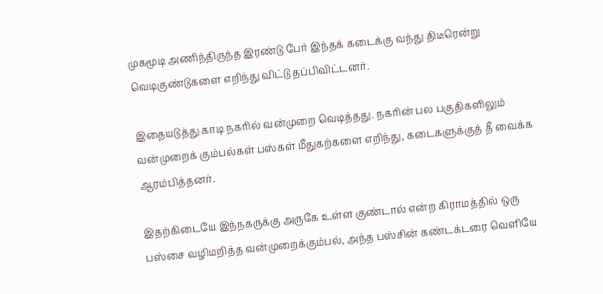முகமூடி அணிந்திருந்த இரண்டு பேர் இந்தக் கடைக்கு வந்து திடீரென்று வெடிகுண்டுகளை எறிந்து விட்டு தப்பிவிட்டனர்.

இதையடுத்து காடி நகரில் வன்முறை வெடித்தது. நகரின் பல பகுதிகளிலும் வன்முறைக் கும்பல்கள் பஸ்கள் மீதுகற்களை எறிந்து, கடைகளுக்குத் தீ வைக்க ஆரம்பித்தனர்.

இதற்கிடையே இந்நகருக்கு அருகே உள்ள குண்டால் என்ற கிராமத்தில் ஒரு பஸ்சை வழிமறித்த வன்முறைக்கும்பல், அந்த பஸ்சின் கண்டக்டரை வெளியே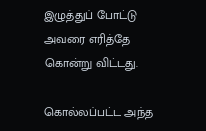இழுத்துப் போட்டு அவரை எரித்தே கொன்று விட்டது.

கொல்லப்பட்ட அந்த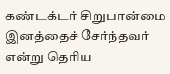கண்டக்டர் சிறுபான்மை இனத்தைச் சேர்ந்தவர் என்று தெரிய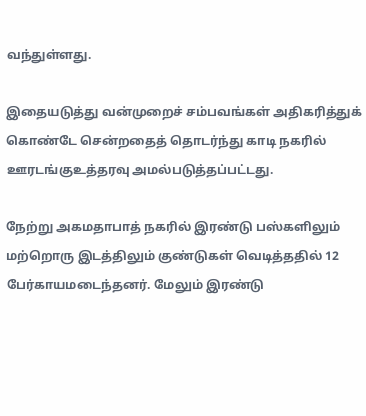வந்துள்ளது.

இதையடுத்து வன்முறைச் சம்பவங்கள் அதிகரித்துக் கொண்டே சென்றதைத் தொடர்ந்து காடி நகரில் ஊரடங்குஉத்தரவு அமல்படுத்தப்பட்டது.

நேற்று அகமதாபாத் நகரில் இரண்டு பஸ்களிலும் மற்றொரு இடத்திலும் குண்டுகள் வெடித்ததில் 12 பேர்காயமடைந்தனர். மேலும் இரண்டு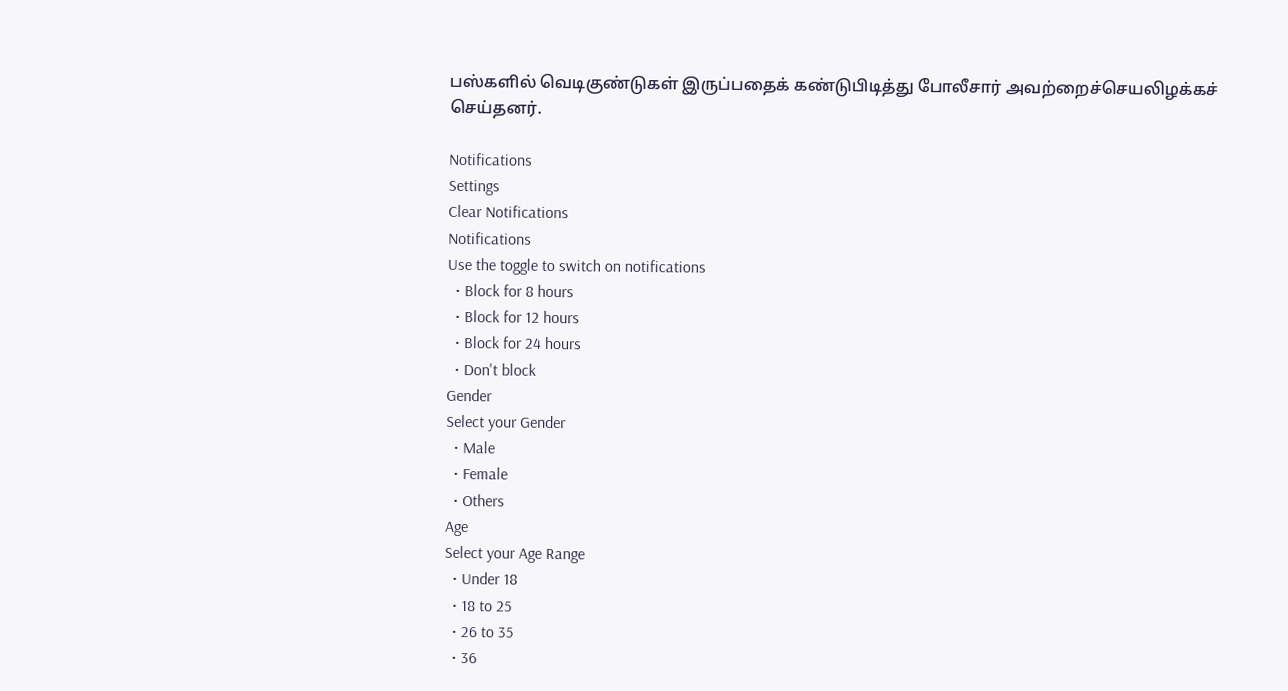பஸ்களில் வெடிகுண்டுகள் இருப்பதைக் கண்டுபிடித்து போலீசார் அவற்றைச்செயலிழக்கச் செய்தனர்.

Notifications
Settings
Clear Notifications
Notifications
Use the toggle to switch on notifications
  • Block for 8 hours
  • Block for 12 hours
  • Block for 24 hours
  • Don't block
Gender
Select your Gender
  • Male
  • Female
  • Others
Age
Select your Age Range
  • Under 18
  • 18 to 25
  • 26 to 35
  • 36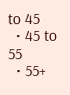to 45
  • 45 to 55
  • 55+